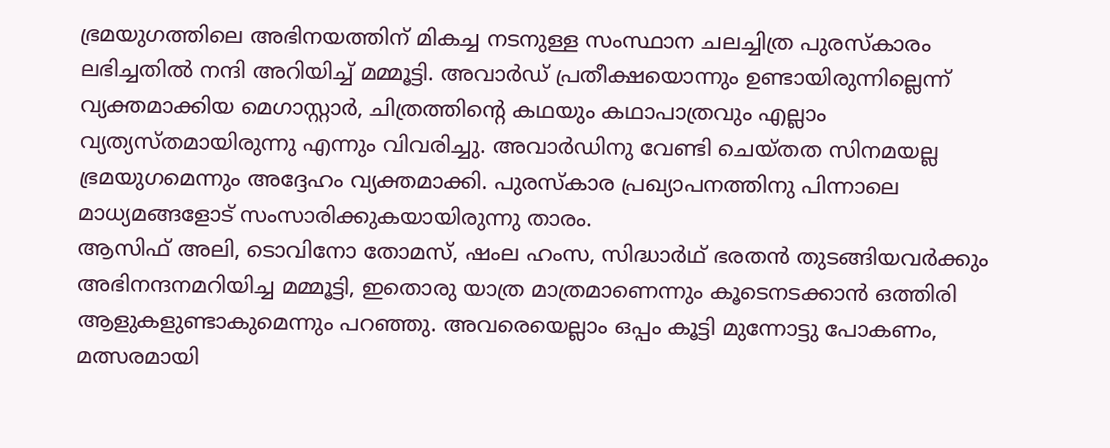ഭ്രമയുഗത്തിലെ അഭിനയത്തിന് മികച്ച നടനുള്ള സംസ്ഥാന ചലച്ചിത്ര പുരസ്കാരം ലഭിച്ചതിൽ നന്ദി അറിയിച്ച് മമ്മൂട്ടി. അവാർഡ് പ്രതീക്ഷയൊന്നും ഉണ്ടായിരുന്നില്ലെന്ന് വ്യക്തമാക്കിയ മെഗാസ്റ്റാർ, ചിത്രത്തിന്റെ കഥയും കഥാപാത്രവും എല്ലാം വ്യത്യസ്തമായിരുന്നു എന്നും വിവരിച്ചു. അവാർഡിനു വേണ്ടി ചെയ്തത സിനമയല്ല ഭ്രമയുഗമെന്നും അദ്ദേഹം വ്യക്തമാക്കി. പുരസ്കാര പ്രഖ്യാപനത്തിനു പിന്നാലെ മാധ്യമങ്ങളോട് സംസാരിക്കുകയായിരുന്നു താരം.
ആസിഫ് അലി, ടൊവിനോ തോമസ്, ഷംല ഹംസ, സിദ്ധാർഥ് ഭരതൻ തുടങ്ങിയവർക്കും അഭിനന്ദനമറിയിച്ച മമ്മൂട്ടി, ഇതൊരു യാത്ര മാത്രമാണെന്നും കൂടെനടക്കാൻ ഒത്തിരി ആളുകളുണ്ടാകുമെന്നും പറഞ്ഞു. അവരെയെല്ലാം ഒപ്പം കൂട്ടി മുന്നോട്ടു പോകണം, മത്സരമായി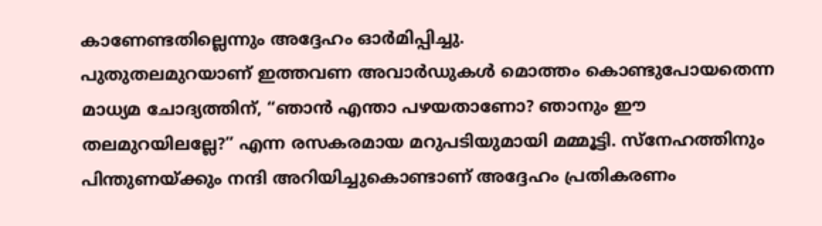കാണേണ്ടതില്ലെന്നും അദ്ദേഹം ഓർമിപ്പിച്ചു.
പുതുതലമുറയാണ് ഇത്തവണ അവാർഡുകൾ മൊത്തം കൊണ്ടുപോയതെന്ന മാധ്യമ ചോദ്യത്തിന്, “ഞാൻ എന്താ പഴയതാണോ? ഞാനും ഈ തലമുറയിലല്ലേ?” എന്ന രസകരമായ മറുപടിയുമായി മമ്മൂട്ടി. സ്നേഹത്തിനും പിന്തുണയ്ക്കും നന്ദി അറിയിച്ചുകൊണ്ടാണ് അദ്ദേഹം പ്രതികരണം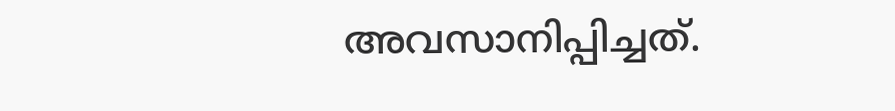അവസാനിപ്പിച്ചത്.